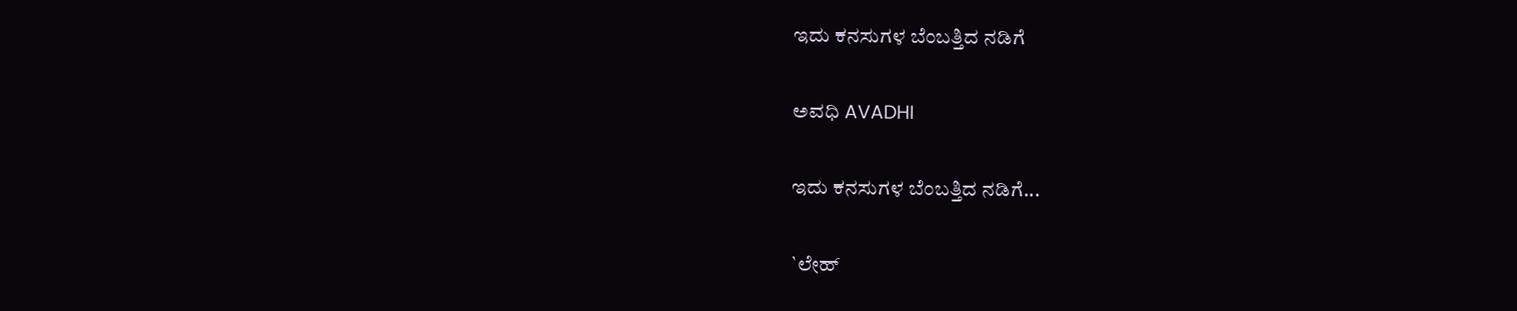ಇದು ಕನಸುಗಳ ಬೆಂಬತ್ತಿದ ನಡಿಗೆ‍

ಅವಧಿ AVADHI

ಇದು ಕನಸುಗಳ ಬೆಂಬತ್ತಿದ ನಡಿಗೆ...

`ಲೇಹ್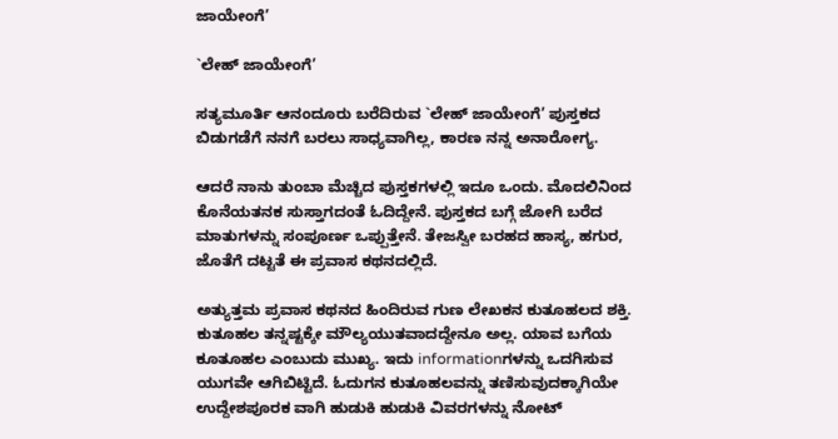ಜಾಯೇಂಗೆ’

`ಲೇಹ್ ಜಾಯೇಂಗೆ’

ಸತ್ಯಮೂರ್ತಿ ಆನಂದೂರು ಬರೆದಿರುವ `ಲೇಹ್ ಜಾಯೇಂಗೆ’ ಪುಸ್ತಕದ ಬಿಡುಗಡೆಗೆ ನನಗೆ ಬರಲು ಸಾಧ್ಯವಾಗಿಲ್ಲ, ಕಾರಣ ನನ್ನ ಅನಾರೋಗ್ಯ.

ಆದರೆ ನಾನು ತುಂಬಾ ಮೆಚ್ಚಿದ ಪುಸ್ತಕಗಳಲ್ಲಿ ಇದೂ ಒಂದು. ಮೊದಲಿನಿಂದ ಕೊನೆಯತನಕ ಸುಸ್ತಾಗದಂತೆ ಓದಿದ್ದೇನೆ. ಪುಸ್ತಕದ ಬಗ್ಗೆ ಜೋಗಿ ಬರೆದ ಮಾತುಗಳನ್ನು ಸಂಪೂರ್ಣ ಒಪ್ಪುತ್ತೇನೆ. ತೇಜಸ್ವೀ ಬರಹದ ಹಾಸ್ಯ, ಹಗುರ, ಜೊತೆಗೆ ದಟ್ಟತೆ ಈ ಪ್ರವಾಸ ಕಥನದಲ್ಲಿದೆ.

ಅತ್ಯುತ್ತಮ ಪ್ರವಾಸ ಕಥನದ ಹಿಂದಿರುವ ಗುಣ ಲೇಖಕನ ಕುತೂಹಲದ ಶಕ್ತಿ. ಕುತೂಹಲ ತನ್ನಷ್ಟಕ್ಕೇ ಮೌಲ್ಯಯುತವಾದದ್ದೇನೂ ಅಲ್ಲ. ಯಾವ ಬಗೆಯ ಕೂತೂಹಲ ಎಂಬುದು ಮುಖ್ಯ. ಇದು informationಗಳನ್ನು ಒದಗಿಸುವ ಯುಗವೇ ಆಗಿಬಿಟ್ಟಿದೆ. ಓದುಗನ ಕುತೂಹಲವನ್ನು ತಣಿಸುವುದಕ್ಕಾಗಿಯೇ ಉದ್ದೇಶಪೂರಕ ವಾಗಿ ಹುಡುಕಿ ಹುಡುಕಿ ವಿವರಗಳನ್ನು ನೋಟ್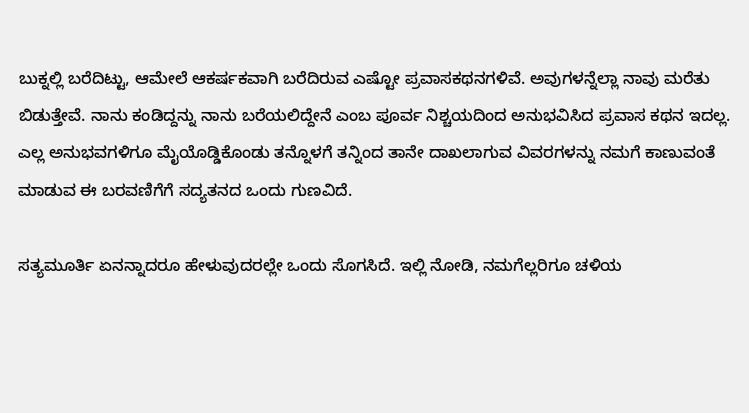ಬುಕ್ನಲ್ಲಿ ಬರೆದಿಟ್ಟು, ಆಮೇಲೆ ಆಕರ್ಷಕವಾಗಿ ಬರೆದಿರುವ ಎಷ್ಟೋ ಪ್ರವಾಸಕಥನಗಳಿವೆ. ಅವುಗಳನ್ನೆಲ್ಲಾ ನಾವು ಮರೆತು ಬಿಡುತ್ತೇವೆ. ನಾನು ಕಂಡಿದ್ದನ್ನು ನಾನು ಬರೆಯಲಿದ್ದೇನೆ ಎಂಬ ಪೂರ್ವ ನಿಶ್ಚಯದಿಂದ ಅನುಭವಿಸಿದ ಪ್ರವಾಸ ಕಥನ ಇದಲ್ಲ. ಎಲ್ಲ ಅನುಭವಗಳಿಗೂ ಮೈಯೊಡ್ಡಿಕೊಂಡು ತನ್ನೊಳಗೆ ತನ್ನಿಂದ ತಾನೇ ದಾಖಲಾಗುವ ವಿವರಗಳನ್ನು ನಮಗೆ ಕಾಣುವಂತೆ ಮಾಡುವ ಈ ಬರವಣಿಗೆಗೆ ಸದ್ಯತನದ ಒಂದು ಗುಣವಿದೆ.

ಸತ್ಯಮೂರ್ತಿ ಏನನ್ನಾದರೂ ಹೇಳುವುದರಲ್ಲೇ ಒಂದು ಸೊಗಸಿದೆ. ಇಲ್ಲಿ ನೋಡಿ, ನಮಗೆಲ್ಲರಿಗೂ ಚಳಿಯ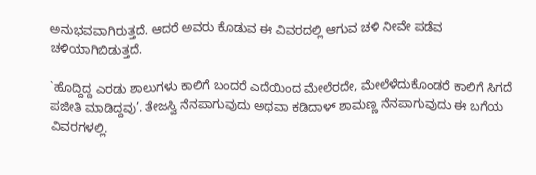ಅನುಭವವಾಗಿರುತ್ತದೆ. ಆದರೆ ಅವರು ಕೊಡುವ ಈ ವಿವರದಲ್ಲಿ ಆಗುವ ಚಳಿ ನೀವೇ ಪಡೆವ ಚಳಿಯಾಗಿಬಿಡುತ್ತದೆ.

`ಹೊದ್ದಿದ್ದ ಎರಡು ಶಾಲುಗಳು ಕಾಲಿಗೆ ಬಂದರೆ ಎದೆಯಿಂದ ಮೇಲೆರದೇ, ಮೇಲೆಳೆದುಕೊಂಡರೆ ಕಾಲಿಗೆ ಸಿಗದೆ ಪಜೀತಿ ಮಾಡಿದ್ದವು’. ತೇಜಸ್ವಿ ನೆನಪಾಗುವುದು ಅಥವಾ ಕಡಿದಾಳ್ ಶಾಮಣ್ಣ ನೆನಪಾಗುವುದು ಈ ಬಗೆಯ ವಿವರಗಳಲ್ಲಿ.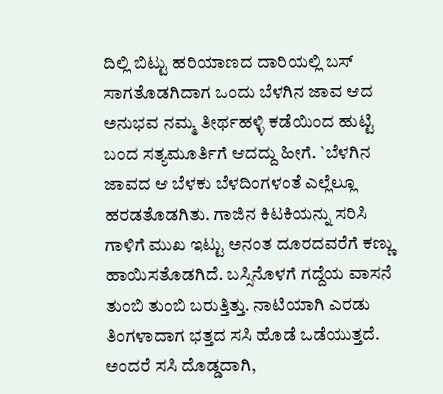ದಿಲ್ಲಿ ಬಿಟ್ಟು ಹರಿಯಾಣದ ದಾರಿಯಲ್ಲಿ ಬಸ್ ಸಾಗತೊಡಗಿದಾಗ ಒಂದು ಬೆಳಗಿನ ಜಾವ ಆದ ಅನುಭವ ನಮ್ಮ ತೀರ್ಥಹಳ್ಳಿ ಕಡೆಯಿಂದ ಹುಟ್ಟಿ ಬಂದ ಸತ್ಯಮೂರ್ತಿಗೆ ಆದದ್ದು ಹೀಗೆ. `ಬೆಳಗಿನ ಜಾವದ ಆ ಬೆಳಕು ಬೆಳದಿಂಗಳಂತೆ ಎಲ್ಲೆಲ್ಲೂ ಹರಡತೊಡಗಿತು. ಗಾಜಿನ ಕಿಟಕಿಯನ್ನು ಸರಿಸಿ ಗಾಳಿಗೆ ಮುಖ ಇಟ್ಟು ಅನಂತ ದೂರದವರೆಗೆ ಕಣ್ಣು ಹಾಯಿಸತೊಡಗಿದೆ. ಬಸ್ಸಿನೊಳಗೆ ಗದ್ದೆಯ ವಾಸನೆ ತುಂಬಿ ತುಂಬಿ ಬರುತ್ತಿತ್ತು. ನಾಟಿಯಾಗಿ ಎರಡು ತಿಂಗಳಾದಾಗ ಭತ್ತದ ಸಸಿ ಹೊಡೆ ಒಡೆಯುತ್ತದೆ. ಅಂದರೆ ಸಸಿ ದೊಡ್ಡದಾಗಿ,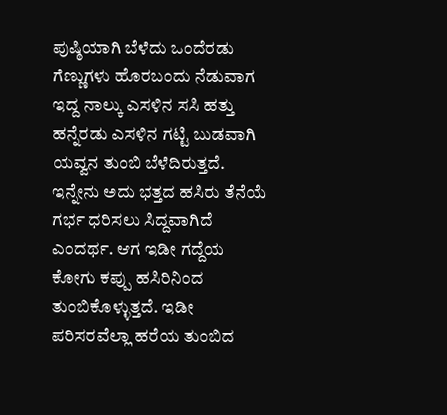ಪುಷ್ಠಿಯಾಗಿ ಬೆಳೆದು ಒಂದೆರಡು ಗೆಣ್ಣುಗಳು ಹೊರಬಂದು ನೆಡುವಾಗ ಇದ್ದ ನಾಲ್ಕು ಎಸಳಿನ ಸಸಿ ಹತ್ತು ಹನ್ನೆರಡು ಎಸಳಿನ ಗಟ್ಟಿ ಬುಡವಾಗಿ ಯವ್ವನ ತುಂಬಿ ಬೆಳೆದಿರುತ್ತದೆ. ಇನ್ನೇನು ಅದು ಭತ್ತದ ಹಸಿರು ತೆನೆಯೆ ಗರ್ಭ ಧರಿಸಲು ಸಿದ್ದವಾಗಿದೆ ಎಂದರ್ಥ. ಆಗ ಇಡೀ ಗದ್ದೆಯ ಕೋಗು ಕಪ್ಪು ಹಸಿರಿನಿಂದ ತುಂಬಿಕೊಳ್ಳುತ್ತದೆ. ಇಡೀ ಪರಿಸರವೆಲ್ಲಾ ಹರೆಯ ತುಂಬಿದ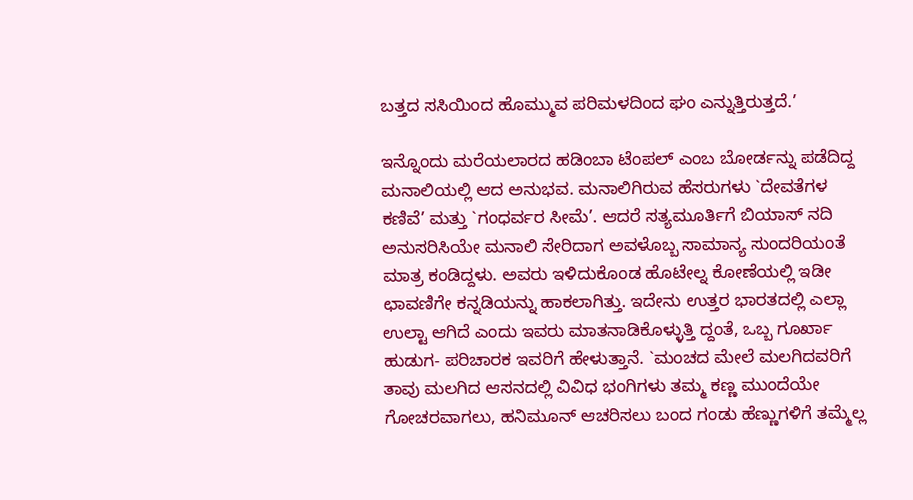ಬತ್ತದ ಸಸಿಯಿಂದ ಹೊಮ್ಮುವ ಪರಿಮಳದಿಂದ ಘಂ ಎನ್ನುತ್ತಿರುತ್ತದೆ.’

ಇನ್ನೊಂದು ಮರೆಯಲಾರದ ಹಡಿಂಬಾ ಟೆಂಪಲ್ ಎಂಬ ಬೋರ್ಡನ್ನು ಪಡೆದಿದ್ದ ಮನಾಲಿಯಲ್ಲಿ ಆದ ಅನುಭವ. ಮನಾಲಿಗಿರುವ ಹೆಸರುಗಳು `ದೇವತೆಗಳ ಕಣಿವೆ’ ಮತ್ತು `ಗಂಧರ್ವರ ಸೀಮೆ’. ಆದರೆ ಸತ್ಯಮೂರ್ತಿಗೆ ಬಿಯಾಸ್ ನದಿ ಅನುಸರಿಸಿಯೇ ಮನಾಲಿ ಸೇರಿದಾಗ ಅವಳೊಬ್ಬ ಸಾಮಾನ್ಯ ಸುಂದರಿಯಂತೆ ಮಾತ್ರ ಕಂಡಿದ್ದಳು. ಅವರು ಇಳಿದುಕೊಂಡ ಹೊಟೇಲ್ನ ಕೋಣೆಯಲ್ಲಿ ಇಡೀ ಛಾವಣಿಗೇ ಕನ್ನಡಿಯನ್ನು ಹಾಕಲಾಗಿತ್ತು. ಇದೇನು ಉತ್ತರ ಭಾರತದಲ್ಲಿ ಎಲ್ಲಾ ಉಲ್ಟಾ ಆಗಿದೆ ಎಂದು ಇವರು ಮಾತನಾಡಿಕೊಳ್ಳುತ್ತಿ ದ್ದಂತೆ, ಒಬ್ಬ ಗೂರ್ಖಾ ಹುಡುಗ- ಪರಿಚಾರಕ ಇವರಿಗೆ ಹೇಳುತ್ತಾನೆ. `ಮಂಚದ ಮೇಲೆ ಮಲಗಿದವರಿಗೆ ತಾವು ಮಲಗಿದ ಆಸನದಲ್ಲಿ ವಿವಿಧ ಭಂಗಿಗಳು ತಮ್ಮ ಕಣ್ಣ ಮುಂದೆಯೇ ಗೋಚರವಾಗಲು, ಹನಿಮೂನ್ ಆಚರಿಸಲು ಬಂದ ಗಂಡು ಹೆಣ್ಣುಗಳಿಗೆ ತಮ್ಮೆಲ್ಲ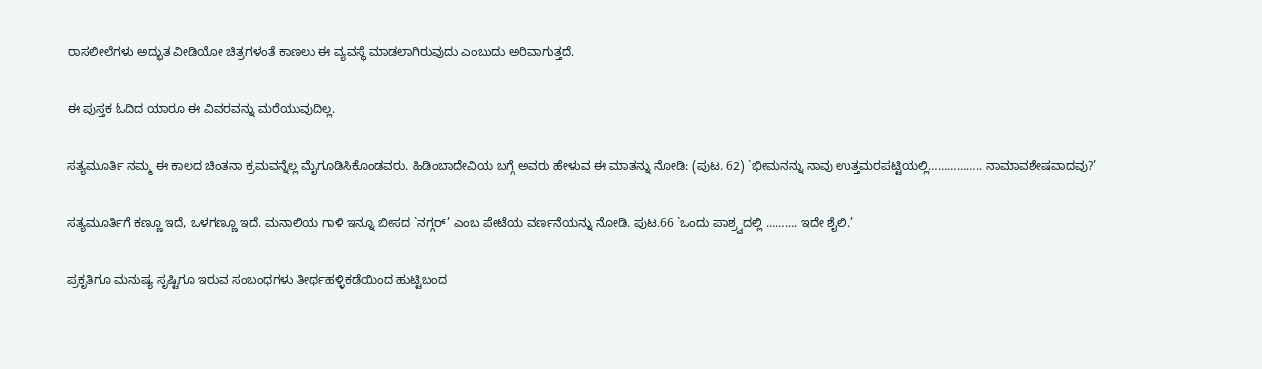ರಾಸಲೀಲೆಗಳು ಅದ್ಭುತ ವೀಡಿಯೋ ಚಿತ್ರಗಳಂತೆ ಕಾಣಲು ಈ ವ್ಯವಸ್ಥೆ ಮಾಡಲಾಗಿರುವುದು ಎಂಬುದು ಅರಿವಾಗುತ್ತದೆ.

ಈ ಪುಸ್ತಕ ಓದಿದ ಯಾರೂ ಈ ವಿವರವನ್ನು ಮರೆಯುವುದಿಲ್ಲ.

ಸತ್ಯಮೂರ್ತಿ ನಮ್ಮ ಈ ಕಾಲದ ಚಿಂತನಾ ಕ್ರಮವನ್ನೆಲ್ಲ ಮೈಗೂಡಿಸಿಕೊಂಡವರು. ಹಿಡಿಂಬಾದೇವಿಯ ಬಗ್ಗೆ ಅವರು ಹೇಳುವ ಈ ಮಾತನ್ನು ನೋಡಿ: (ಪುಟ. 62) `ಭೀಮನನ್ನು ನಾವು ಉತ್ತಮರಪಟ್ಟಿಯಲ್ಲಿ…………….. ನಾಮಾವಶೇಷವಾದವು?’

ಸತ್ಯಮೂರ್ತಿಗೆ ಕಣ್ಣೂ ಇದೆ, ಒಳಗಣ್ಣೂ ಇದೆ. ಮನಾಲಿಯ ಗಾಳಿ ಇನ್ನೂ ಬೀಸದ `ನಗ್ಗರ್’ ಎಂಬ ಪೇಟೆಯ ವರ್ಣನೆಯನ್ನು ನೋಡಿ. ಪುಟ.66 `ಒಂದು ಪಾಶ್ರ್ವದಲ್ಲಿ ………. ಇದೇ ಶೈಲಿ.’

ಪ್ರಕೃತಿಗೂ ಮನುಷ್ಯ ಸೃಷ್ಟಿಗೂ ಇರುವ ಸಂಬಂಧಗಳು ತೀರ್ಥಹಳ್ಳಿಕಡೆಯಿಂದ ಹುಟ್ಟಿಬಂದ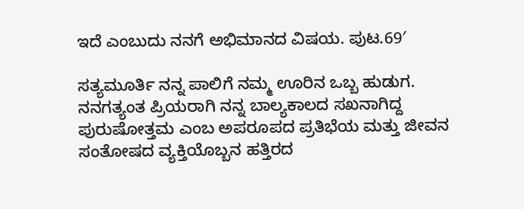ಇದೆ ಎಂಬುದು ನನಗೆ ಅಭಿಮಾನದ ವಿಷಯ. ಪುಟ.69′

ಸತ್ಯಮೂರ್ತಿ ನನ್ನ ಪಾಲಿಗೆ ನಮ್ಮ ಊರಿನ ಒಬ್ಬ ಹುಡುಗ. ನನಗತ್ಯಂತ ಪ್ರಿಯರಾಗಿ ನನ್ನ ಬಾಲ್ಯಕಾಲದ ಸಖನಾಗಿದ್ದ ಪುರುಷೋತ್ತಮ ಎಂಬ ಅಪರೂಪದ ಪ್ರತಿಭೆಯ ಮತ್ತು ಜೀವನ ಸಂತೋಷದ ವ್ಯಕ್ತಿಯೊಬ್ಬನ ಹತ್ತಿರದ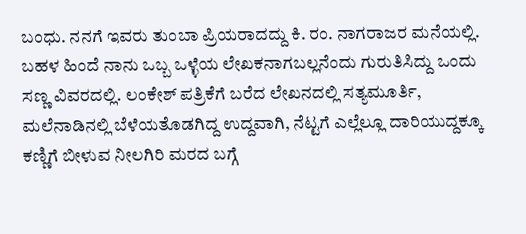ಬಂಧು. ನನಗೆ ಇವರು ತುಂಬಾ ಪ್ರಿಯರಾದದ್ದು ಕಿ. ರಂ. ನಾಗರಾಜರ ಮನೆಯಲ್ಲಿ. ಬಹಳ ಹಿಂದೆ ನಾನು ಒಬ್ಬ ಒಳ್ಳೆಯ ಲೇಖಕನಾಗಬಲ್ಲನೆಂದು ಗುರುತಿಸಿದ್ದು ಒಂದು ಸಣ್ಣ ವಿವರದಲ್ಲಿ. ಲಂಕೇಶ್ ಪತ್ರಿಕೆಗೆ ಬರೆದ ಲೇಖನದಲ್ಲಿ ಸತ್ಯಮೂರ್ತಿ, ಮಲೆನಾಡಿನಲ್ಲಿ ಬೆಳೆಯತೊಡಗಿದ್ದ ಉದ್ದವಾಗಿ, ನೆಟ್ಟಗೆ ಎಲ್ಲೆಲ್ಲೂ ದಾರಿಯುದ್ದಕ್ಕೂ ಕಣ್ಣಿಗೆ ಬೀಳುವ ನೀಲಗಿರಿ ಮರದ ಬಗ್ಗೆ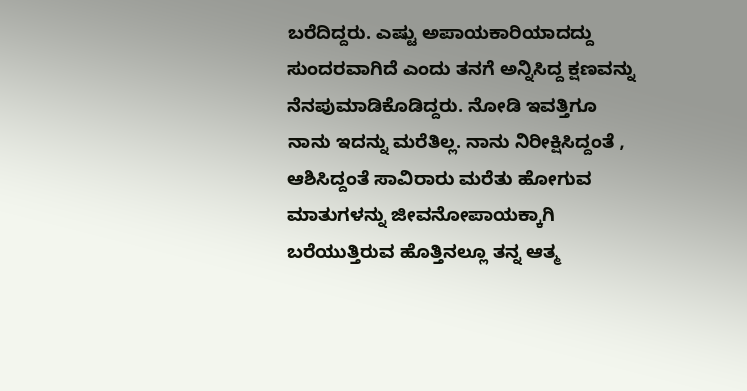ಬರೆದಿದ್ದರು. ಎಷ್ಟು ಅಪಾಯಕಾರಿಯಾದದ್ದು ಸುಂದರವಾಗಿದೆ ಎಂದು ತನಗೆ ಅನ್ನಿಸಿದ್ದ ಕ್ಷಣವನ್ನು ನೆನಪುಮಾಡಿಕೊಡಿದ್ದರು. ನೋಡಿ ಇವತ್ತಿಗೂ ನಾನು ಇದನ್ನು ಮರೆತಿಲ್ಲ. ನಾನು ನಿರೀಕ್ಷಿಸಿದ್ದಂತೆ , ಆಶಿಸಿದ್ದಂತೆ ಸಾವಿರಾರು ಮರೆತು ಹೋಗುವ ಮಾತುಗಳನ್ನು ಜೀವನೋಪಾಯಕ್ಕಾಗಿ ಬರೆಯುತ್ತಿರುವ ಹೊತ್ತಿನಲ್ಲೂ ತನ್ನ ಆತ್ಮ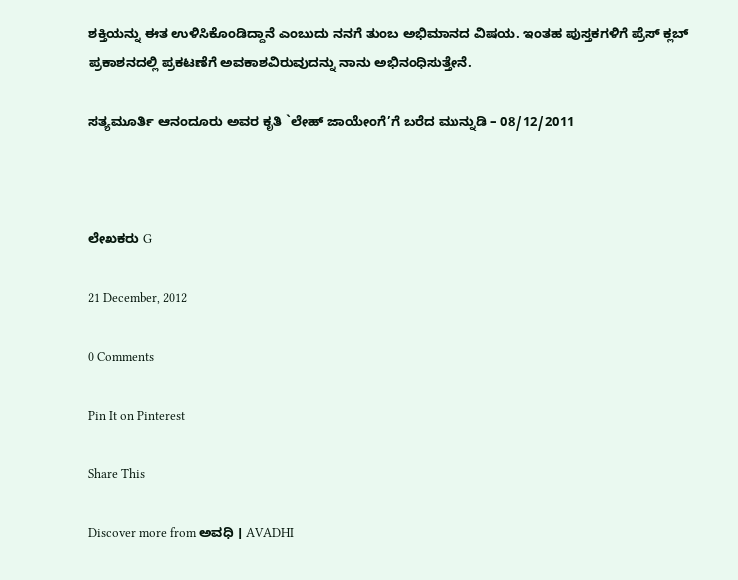ಶಕ್ತಿಯನ್ನು ಈತ ಉಳಿಸಿಕೊಂಡಿದ್ದಾನೆ ಎಂಬುದು ನನಗೆ ತುಂಬ ಅಭಿಮಾನದ ವಿಷಯ. ಇಂತಹ ಪುಸ್ತಕಗಳಿಗೆ ಪ್ರೆಸ್ ಕ್ಲಬ್ ಪ್ರಕಾಶನದಲ್ಲಿ ಪ್ರಕಟಣೆಗೆ ಅವಕಾಶವಿರುವುದನ್ನು ನಾನು ಅಭಿನಂಧಿಸುತ್ತೇನೆ.

ಸತ್ಯಮೂರ್ತಿ ಆನಂದೂರು ಅವರ ಕೃತಿ `ಲೇಹ್ ಜಾಯೇಂಗೆ’ಗೆ ಬರೆದ ಮುನ್ನುಡಿ – 08/12/2011



ಲೇಖಕರು G

21 December, 2012

0 Comments

Pin It on Pinterest

Share This

Discover more from ಅವಧಿ । AVADHI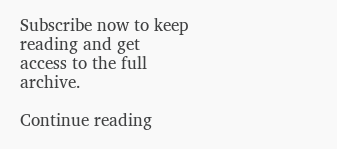Subscribe now to keep reading and get access to the full archive.

Continue reading